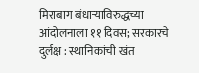मिराबाग बंधार्‍याविरुद्धच्या आंदोलनाला ११ दिवस; सरकारचे दुर्लक्ष : स्थानिकांची खंत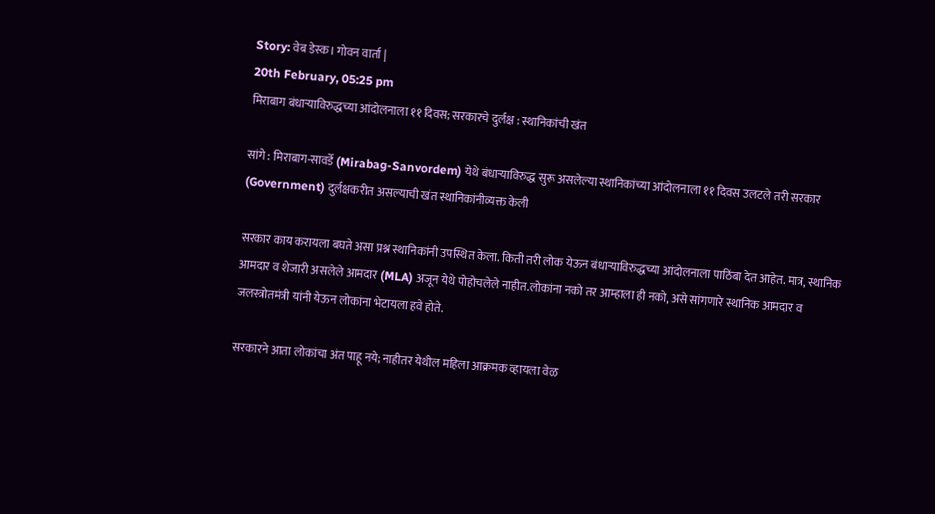Story: वेब डेस्क। गोवन वार्ता |
20th February, 05:25 pm
मिराबाग बंधार्‍याविरुद्धच्या आंदोलनाला ११ दिवस; सरकारचे दुर्लक्ष : स्थानिकांची खंत

सांगे : मिराबाग-सावर्डे (Mirabag-Sanvordem) येथे बंधार्‍याविरुद्ध सुरू असलेल्या स्थानिकांच्या आंदोलनाला ११ दिवस उलटले तरी सरकार (Government) दुर्लक्षकरीत असल्याची खंत स्थानिकांनीव्यक्त केली

सरकार काय करायला बघते असा प्रश्न स्थानिकांनी उपस्थित केला. किती तरी लोक येऊन बंधार्‍याविरुद्धच्या आंदोलनाला पाठिंबा देत आहेत. मात्र, स्थानिक आमदार व शेजारी असलेले आमदार (MLA) अजून येथे पोहोचलेले नाहीत.लोकांना नको तर आम्हाला ही नको, असे सांगणारे स्थानिक आमदार व जलस्त्रोतमंत्री यांनी येऊन लोकांना भेटायला हवे होते.

सरकारने आता लोकांचा अंत पाहू नये; नाहीतर येथील महिला आक्रमक व्हायला वेळ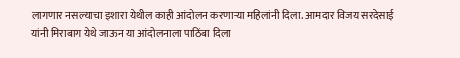लागणार नसल्याचा इशारा येथील काही आंदोलन करणार्‍या महिलांनी दिला. आमदार विजय सरदेसाई यांनी मिराबाग येथे जाऊन या आंदोलनाला पाठिंबा दिला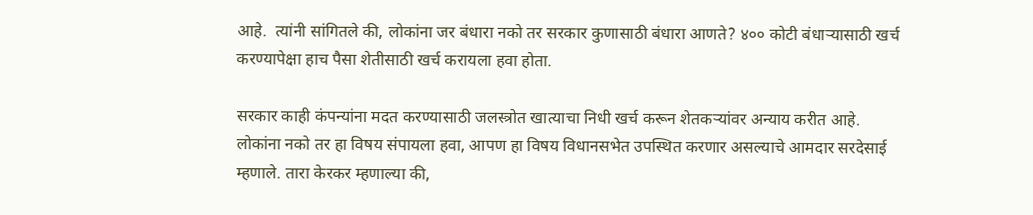आहे.  त्यांनी सांगितले की, लोकांना जर बंधारा नको तर सरकार कुणासाठी बंधारा आणते? ४०० कोटी बंधार्‍यासाठी खर्च करण्यापेक्षा हाच पैसा शेतीसाठी खर्च करायला हवा होता.

सरकार काही कंपन्यांना मदत करण्यासाठी जलस्त्रोत खात्याचा निधी खर्च करून शेतकर्‍यांवर अन्याय करीत आहे. लोकांना नको तर हा विषय संपायला हवा, आपण हा विषय विधानसभेत उपस्थित करणार असल्याचे आमदार सरदेसाई म्हणाले. तारा केरकर म्हणाल्या की,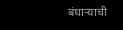बंधार्‍याची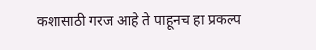कशासाठी गरज आहे ते पाहूनच हा प्रकल्प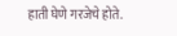हाती घेणे गरजेचे होते.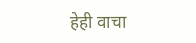हेही वाचा